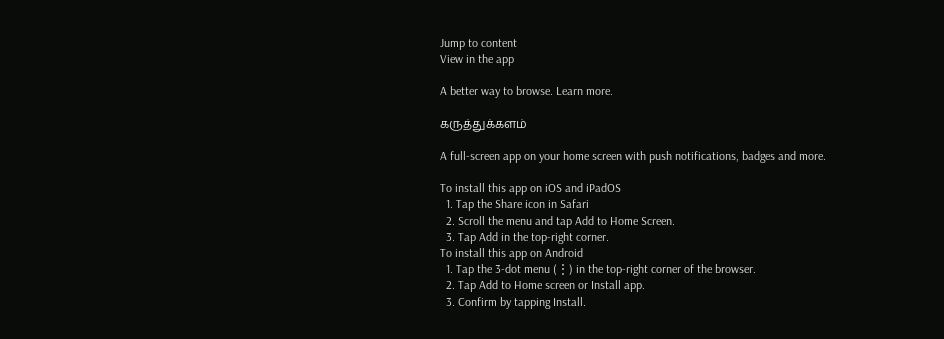Jump to content
View in the app

A better way to browse. Learn more.

கருத்துக்களம்

A full-screen app on your home screen with push notifications, badges and more.

To install this app on iOS and iPadOS
  1. Tap the Share icon in Safari
  2. Scroll the menu and tap Add to Home Screen.
  3. Tap Add in the top-right corner.
To install this app on Android
  1. Tap the 3-dot menu (⋮) in the top-right corner of the browser.
  2. Tap Add to Home screen or Install app.
  3. Confirm by tapping Install.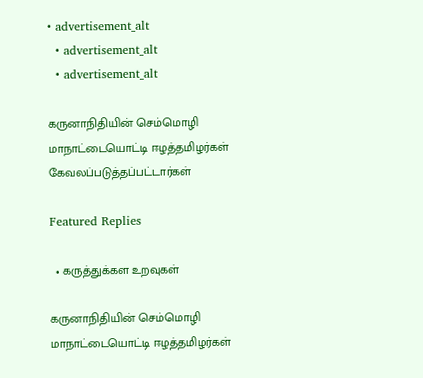• advertisement_alt
  • advertisement_alt
  • advertisement_alt

கருனாநிதியின் செம்மொழி மாநாட்டையொட்டி ஈழத்தமிழர்கள் கேவலப்படுத்தப்பட்டார்கள்

Featured Replies

  • கருத்துக்கள உறவுகள்

கருனாநிதியின் செம்மொழி மாநாட்டையொட்டி ஈழத்தமிழர்கள்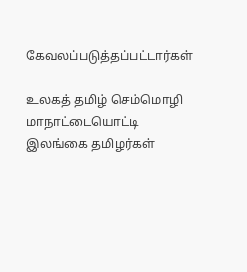கேவலப்படுத்தப்பட்டார்கள்

உலகத் தமிழ் செம்மொழி மாநாட்டையொட்டி இலங்கை தமிழர்கள்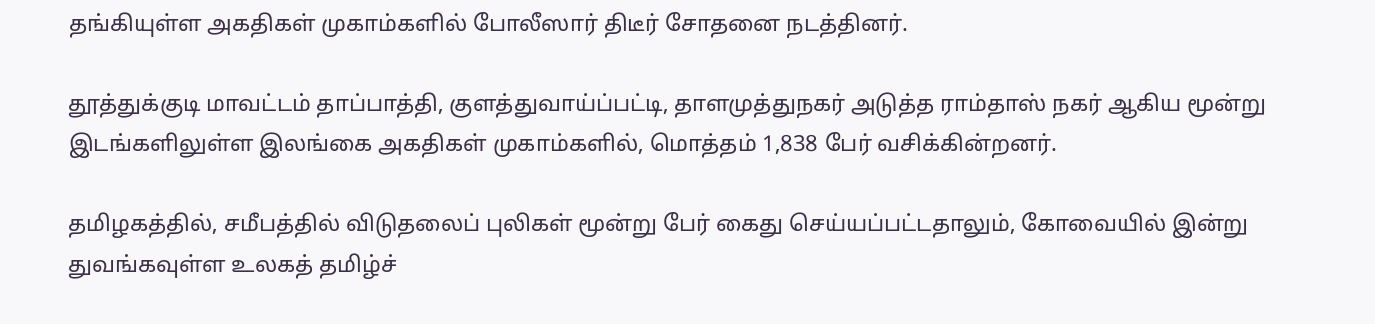தங்கியுள்ள அகதிகள் முகாம்களில் போலீஸார் திடீர் சோதனை நடத்தினர்.

தூத்துக்குடி மாவட்டம் தாப்பாத்தி, குளத்துவாய்ப்பட்டி, தாளமுத்துநகர் அடுத்த ராம்தாஸ் நகர் ஆகிய மூன்று இடங்களிலுள்ள இலங்கை அகதிகள் முகாம்களில், மொத்தம் 1,838 பேர் வசிக்கின்றனர்.

தமிழகத்தில், சமீபத்தில் விடுதலைப் புலிகள் மூன்று பேர் கைது செய்யப்பட்டதாலும், கோவையில் இன்று துவங்கவுள்ள உலகத் தமிழ்ச்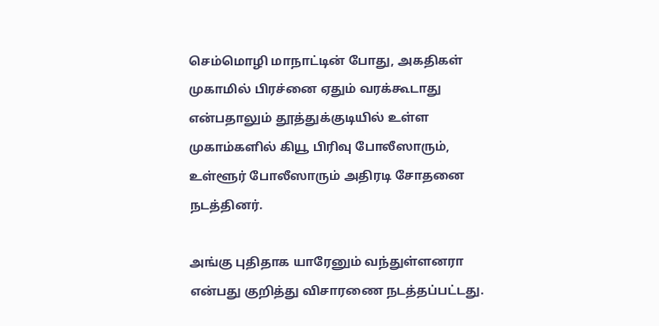செம்மொழி மாநாட்டின் போது, அகதிகள் முகாமில் பிரச்னை ஏதும் வரக்கூடாது என்பதாலும் தூத்துக்குடியில் உள்ள முகாம்களில் கியூ பிரிவு போலீஸாரும், உள்ளூர் போலீஸாரும் அதிரடி சோதனை நடத்தினர்.

அங்கு புதிதாக யாரேனும் வந்துள்ளனரா என்பது குறித்து விசாரணை நடத்தப்பட்டது.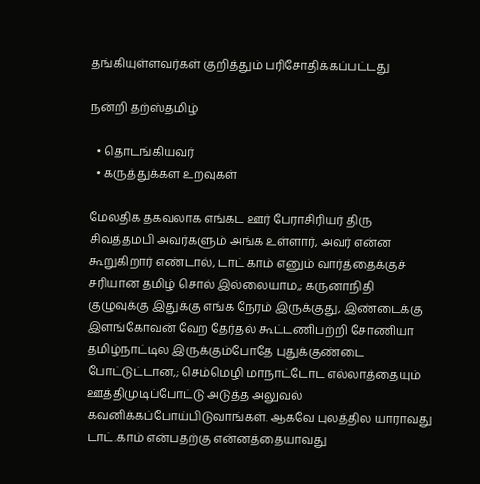தங்கியுள்ளவர்கள் குறித்தும் பரிசோதிக்கப்பட்டது

நன்றி தற்ஸ்தமிழ்

  • தொடங்கியவர்
  • கருத்துக்கள உறவுகள்

மேலதிக தகவலாக எங்கட ஊர் பேராசிரியர் திரு சிவத்தமபி அவர்களும் அங்க உள்ளார், அவர் என்ன கூறுகிறார் எண்டால், டாட் காம் எனும் வார்த்தைக்குச் சரியான தமிழ் சொல் இல்லையாம,; கருனாநிதி குழுவுக்கு இதுக்கு எங்க நேரம் இருக்குது, இண்டைக்கு இளங்கோவன் வேற தேர்தல் கூட்டணிபற்றி சோணியா தமிழ்நாட்டில இருக்கும்போதே புதுக்குண்டை போட்டுட்டான,; செம்மெழி மாநாட்டோட எல்லாத்தையும் ஊத்திமுடிப்போட்டு அடுத்த அலுவல் கவனிக்கப்போய்பிடுவாங்கள். ஆகவே புலத்தில யாராவது டாட்.காம் என்பதற்கு என்னத்தையாவது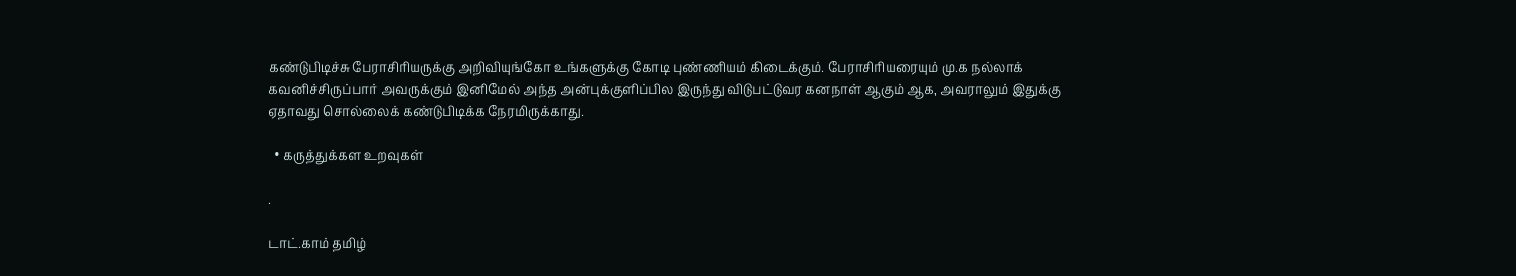கண்டுபிடிச்சு பேராசிரியருக்கு அறிவியுங்கோ உங்களுக்கு கோடி புண்ணியம் கிடைக்கும். பேராசிரியரையும் மு.க நல்லாக் கவனிச்சிருப்பார் அவருக்கும் இனிமேல் அந்த அன்புக்குளிப்பில இருந்து விடுபட்டுவர கனநாள் ஆகும் ஆக, அவராலும் இதுக்கு ஏதாவது சொல்லைக் கண்டுபிடிக்க நேரமிருக்காது.

  • கருத்துக்கள உறவுகள்

.

டாட்.காம் தமிழ்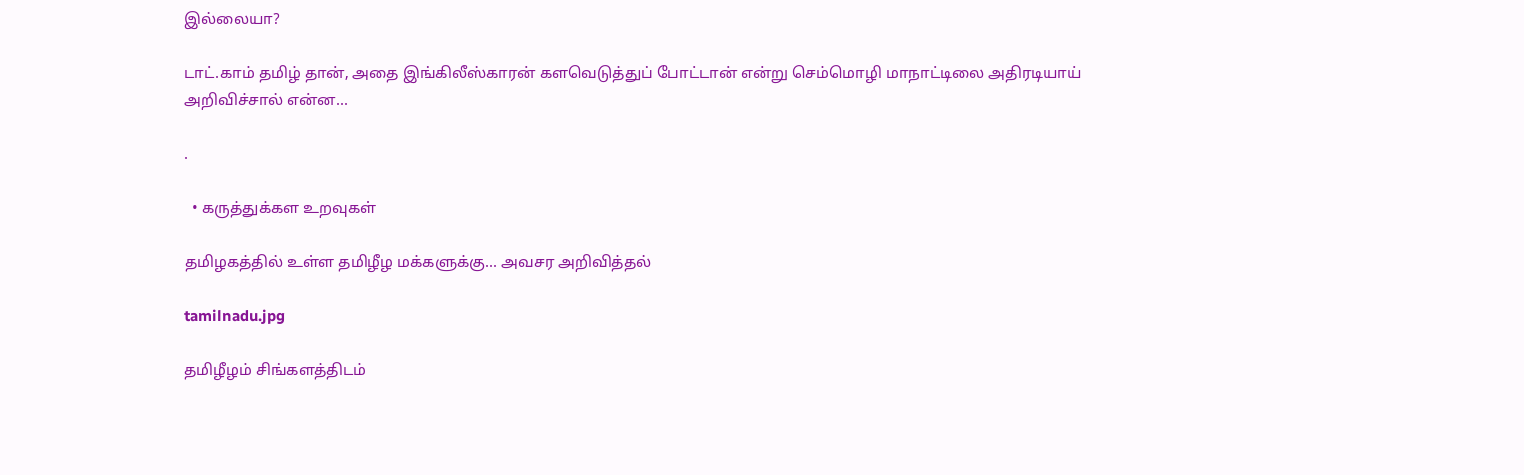இல்லையா?

டாட்.காம் தமிழ் தான், அதை இங்கிலீஸ்காரன் களவெடுத்துப் போட்டான் என்று செம்மொழி மாநாட்டிலை அதிரடியாய் அறிவிச்சால் என்ன...

.

  • கருத்துக்கள உறவுகள்

தமிழகத்தில் உள்ள தமிழீழ மக்களுக்கு... அவசர அறிவித்தல்

tamilnadu.jpg

தமிழீழம் சிங்களத்திடம்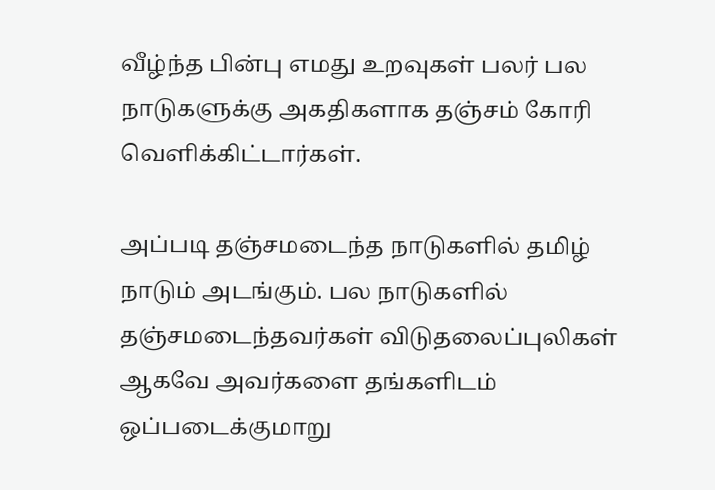வீழ்ந்த பின்பு எமது உறவுகள் பலர் பல நாடுகளுக்கு அகதிகளாக தஞ்சம் கோரி வெளிக்கிட்டார்கள்.

அப்படி தஞ்சமடைந்த நாடுகளில் தமிழ் நாடும் அடங்கும். பல நாடுகளில் தஞ்சமடைந்தவர்கள் விடுதலைப்புலிகள் ஆகவே அவர்களை தங்களிடம் ஒப்படைக்குமாறு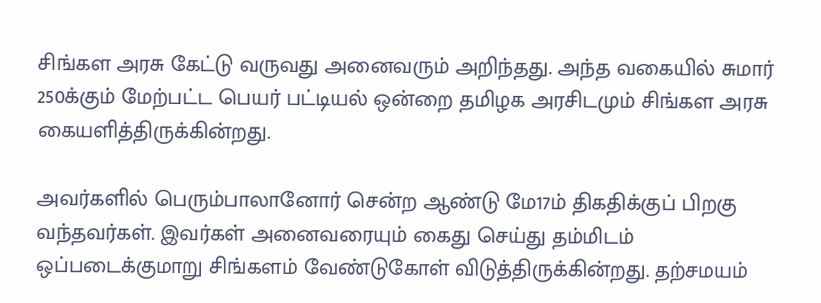சிங்கள அரசு கேட்டு வருவது அனைவரும் அறிந்தது. அந்த வகையில் சுமார் 250க்கும் மேற்பட்ட பெயர் பட்டியல் ஒன்றை தமிழக அரசிடமும் சிங்கள அரசு கையளித்திருக்கின்றது.

அவர்களில் பெரும்பாலானோர் சென்ற ஆண்டு மே17ம் திகதிக்குப் பிறகு வந்தவர்கள். இவர்கள் அனைவரையும் கைது செய்து தம்மிடம் ஒப்படைக்குமாறு சிங்களம் வேண்டுகோள் விடுத்திருக்கின்றது. தற்சமயம்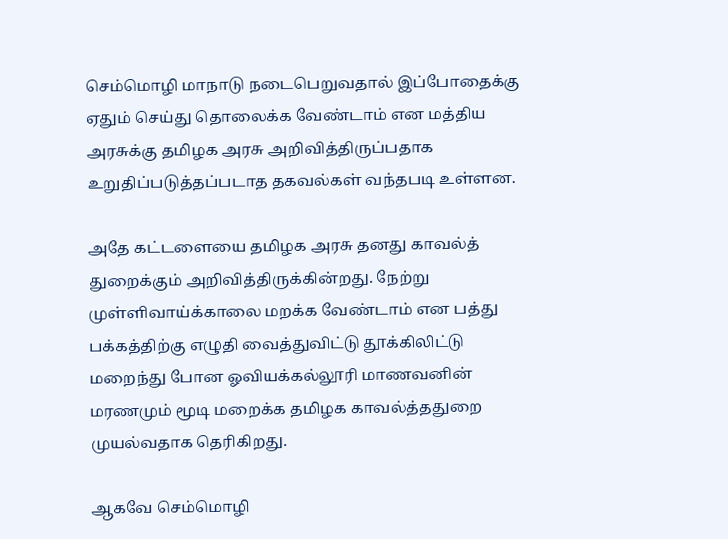செம்மொழி மாநாடு நடைபெறுவதால் இப்போதைக்கு ஏதும் செய்து தொலைக்க வேண்டாம் என மத்திய அரசுக்கு தமிழக அரசு அறிவித்திருப்பதாக உறுதிப்படுத்தப்படாத தகவல்கள் வந்தபடி உள்ளன.

அதே கட்டளையை தமிழக அரசு தனது காவல்த் துறைக்கும் அறிவித்திருக்கின்றது. நேற்று முள்ளிவாய்க்காலை மறக்க வேண்டாம் என பத்து பக்கத்திற்கு எழுதி வைத்துவிட்டு தூக்கிலிட்டு மறைந்து போன ஓவியக்கல்லூரி மாணவனின் மரணமும் மூடி மறைக்க தமிழக காவல்த்ததுறை முயல்வதாக தெரிகிறது.

ஆகவே செம்மொழி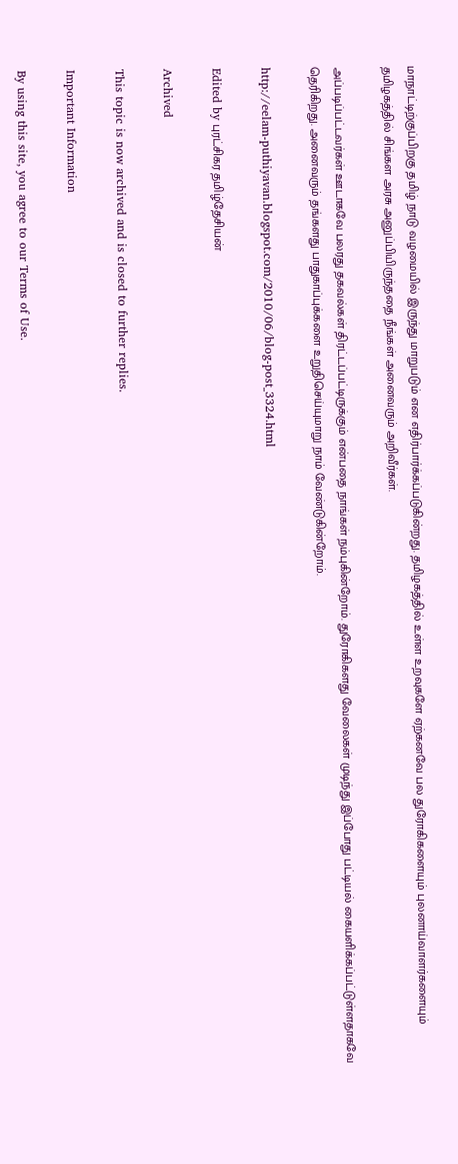மாநாட்டிற்குப்பிறகு தமிழ் நாடு வழமையில் இருந்து மாறுபடும் என எதிர்பார்க்கப்படுகின்றது. தமிழகத்தில் உள்ள உறவுகளே ஏற்கனவே பல துரோகிகளையும் புலனாய்வாளர்களையும் தமிழகத்தில் சிங்கள அரசு அனுப்பியிருந்ததை நீங்கள் அனைவரும் அறிவீர்கள்.

அப்படிப்பட்டவர்கள் ஊடாகவே பலரது தகவல்கள் திரட்டப்பட்டிருக்கும் என்பதை நாங்கள் நம்புகின்றோம். துரோகிகளது வேலைகள் முடிந்து இப்போது பட்டியல் கையளிக்கப்பட்டுள்ளதாகவே தெரிகிறது. அனைவரும் தங்களது பாதுகாப்புக்களை உறுதிசெய்யுமாறு நாம் வேண்டுகின்றோம்.

http://eelam-puthiyavan.blogspot.com/2010/06/blog-post_3324.html

Edited by புரட்சிகர தமிழ்தேசியன்

Archived

This topic is now archived and is closed to further replies.

Important Information

By using this site, you agree to our Terms of Use.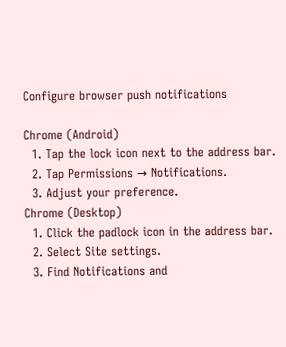Configure browser push notifications

Chrome (Android)
  1. Tap the lock icon next to the address bar.
  2. Tap Permissions → Notifications.
  3. Adjust your preference.
Chrome (Desktop)
  1. Click the padlock icon in the address bar.
  2. Select Site settings.
  3. Find Notifications and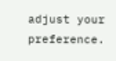adjust your preference.